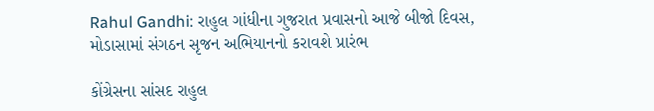Rahul Gandhi: રાહુલ ગાંધીના ગુજરાત પ્રવાસનો આજે બીજો દિવસ, મોડાસામાં સંગઠન સૃજન અભિયાનનો કરાવશે પ્રારંભ

કોંગ્રેસના સાંસદ રાહુલ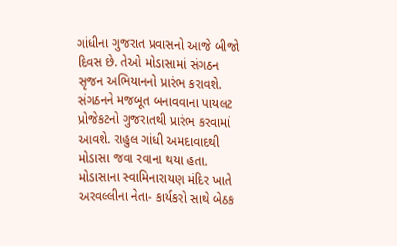ગાંધીના ગુજરાત પ્રવાસનો આજે બીજો દિવસ છે. તેઓ મોડાસામાં સંગઠન સૃજન અભિયાનનો પ્રારંભ કરાવશે. સંગઠનને મજબૂત બનાવવાના પાયલટ પ્રોજેકટનો ગુજરાતથી પ્રારંભ કરવામાં આવશે. રાહુલ ગાંધી અમદાવાદથી મોડાસા જવા રવાના થયા હતા. મોડાસાના સ્વામિનારાયણ મંદિર ખાતે અરવલ્લીના નેતા- કાર્યકરો સાથે બેઠક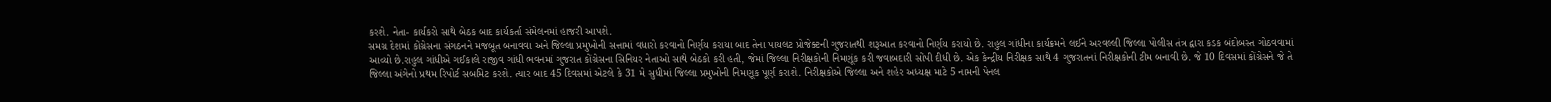કરશે. નેતા- કાર્યકરો સાથે બેઠક બાદ કાર્યકર્તા સંમેલનમાં હાજરી આપશે.
સમગ્ર દેશમાં કોંગ્રેસના સંગઠનને મજબૂત બનાવવા અને જિલ્લા પ્રમુખોની સત્તામાં વધારો કરવાનો નિર્ણય કરાયા બાદ તેના પાયલટ પ્રોજેક્ટની ગુજરાતથી શરૂઆત કરવાનો નિર્ણય કરાયો છે. રાહુલ ગાંધીના કાર્યક્રમને લઈને અરવલ્લી જિલ્લા પોલીસ તંત્ર દ્વારા કડક બંદોબસ્ત ગોઠવવામાં આવ્યો છે.રાહુલ ગાંધીએ ગઈકાલે રાજીવ ગાંધી ભવનમાં ગુજરાત કોંગ્રેસના સિનિયર નેતાઓ સાથે બેઠકો કરી હતી, જેમાં જિલ્લા નિરીક્ષકોની નિમણૂંક કરી જવાબદારી સોંપી દીધી છે. એક કેન્દ્રીય નિરીક્ષક સાથે 4 ગુજરાતનાં નિરીક્ષકોની ટીમ બનાવી છે. જે 10 દિવસમાં કોંગ્રેસને જે તે જિલ્લા અંગેનો પ્રથમ રિપોર્ટ સબમિટ કરશે. ત્યાર બાદ 45 દિવસમાં એટલે કે 31 મે સુધીમાં જિલ્લા પ્રમુખોની નિમણૂક પૂર્ણ કરાશે. નિરીક્ષકોએ જિલ્લા અને શહેર અધ્યક્ષ માટે 5 નામની પેનલ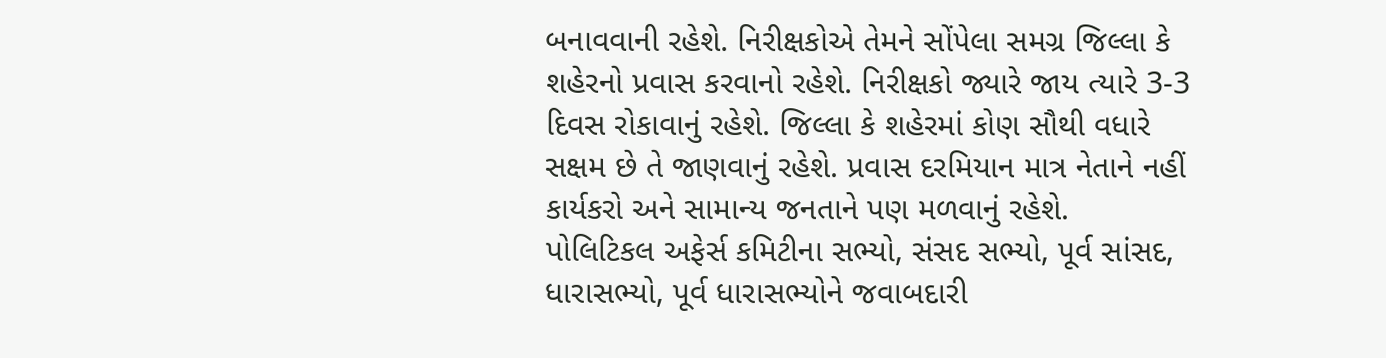બનાવવાની રહેશે. નિરીક્ષકોએ તેમને સોંપેલા સમગ્ર જિલ્લા કે શહેરનો પ્રવાસ કરવાનો રહેશે. નિરીક્ષકો જ્યારે જાય ત્યારે 3-3 દિવસ રોકાવાનું રહેશે. જિલ્લા કે શહેરમાં કોણ સૌથી વધારે સક્ષમ છે તે જાણવાનું રહેશે. પ્રવાસ દરમિયાન માત્ર નેતાને નહીં કાર્યકરો અને સામાન્ય જનતાને પણ મળવાનું રહેશે.
પોલિટિકલ અફેર્સ કમિટીના સભ્યો, સંસદ સભ્યો, પૂર્વ સાંસદ, ધારાસભ્યો, પૂર્વ ધારાસભ્યોને જવાબદારી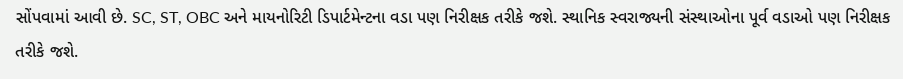સોંપવામાં આવી છે. SC, ST, OBC અને માયનોરિટી ડિપાર્ટમેન્ટના વડા પણ નિરીક્ષક તરીકે જશે. સ્થાનિક સ્વરાજ્યની સંસ્થાઓના પૂર્વ વડાઓ પણ નિરીક્ષક તરીકે જશે.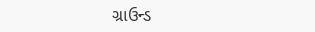ગ્રાઉન્ડ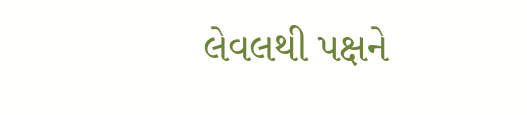લેવલથી પક્ષને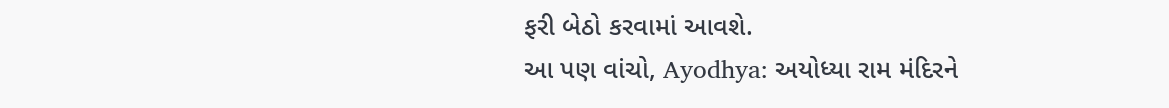ફરી બેઠો કરવામાં આવશે.
આ પણ વાંચો, Ayodhya: અયોધ્યા રામ મંદિરને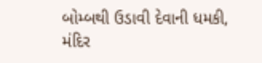બોમ્બથી ઉડાવી દેવાની ધમકી, મંદિર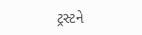ટ્રસ્ટને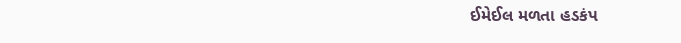ઈમેઈલ મળતા હડકંપ